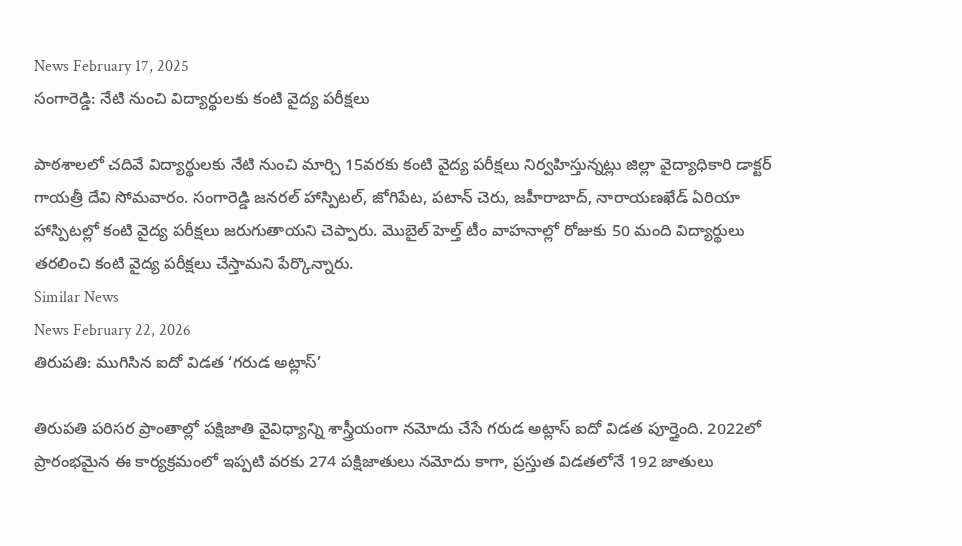News February 17, 2025
సంగారెడ్డి: నేటి నుంచి విద్యార్థులకు కంటి వైద్య పరీక్షలు

పాఠశాలలో చదివే విద్యార్థులకు నేటి నుంచి మార్చి 15వరకు కంటి వైద్య పరీక్షలు నిర్వహిస్తున్నట్లు జిల్లా వైద్యాధికారి డాక్టర్ గాయత్రీ దేవి సోమవారం. సంగారెడ్డి జనరల్ హాస్పిటల్, జోగిపేట, పటాన్ చెరు, జహీరాబాద్, నారాయణఖేడ్ ఏరియా హాస్పిటల్లో కంటి వైద్య పరీక్షలు జరుగుతాయని చెప్పారు. మొబైల్ హెల్త్ టీం వాహనాల్లో రోజుకు 50 మంది విద్యార్థులు తరలించి కంటి వైద్య పరీక్షలు చేస్తామని పేర్కొన్నారు.
Similar News
News February 22, 2026
తిరుపతి: ముగిసిన ఐదో విడత ‘గరుడ అట్లాస్’

తిరుపతి పరిసర ప్రాంతాల్లో పక్షిజాతి వైవిధ్యాన్ని శాస్త్రీయంగా నమోదు చేసే గరుడ అట్లాస్ ఐదో విడత పూర్తైంది. 2022లో ప్రారంభమైన ఈ కార్యక్రమంలో ఇప్పటి వరకు 274 పక్షిజాతులు నమోదు కాగా, ప్రస్తుత విడతలోనే 192 జాతులు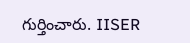గుర్తించారు. IISER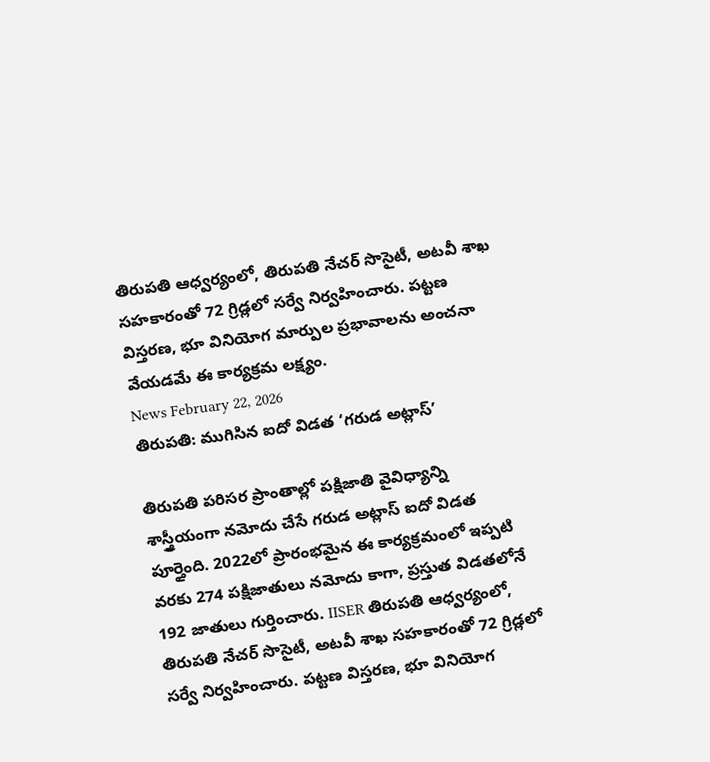తిరుపతి ఆధ్వర్యంలో, తిరుపతి నేచర్ సొసైటీ, అటవీ శాఖ సహకారంతో 72 గ్రిడ్లలో సర్వే నిర్వహించారు. పట్టణ విస్తరణ, భూ వినియోగ మార్పుల ప్రభావాలను అంచనా వేయడమే ఈ కార్యక్రమ లక్ష్యం.
News February 22, 2026
తిరుపతి: ముగిసిన ఐదో విడత ‘గరుడ అట్లాస్’

తిరుపతి పరిసర ప్రాంతాల్లో పక్షిజాతి వైవిధ్యాన్ని శాస్త్రీయంగా నమోదు చేసే గరుడ అట్లాస్ ఐదో విడత పూర్తైంది. 2022లో ప్రారంభమైన ఈ కార్యక్రమంలో ఇప్పటి వరకు 274 పక్షిజాతులు నమోదు కాగా, ప్రస్తుత విడతలోనే 192 జాతులు గుర్తించారు. IISER తిరుపతి ఆధ్వర్యంలో, తిరుపతి నేచర్ సొసైటీ, అటవీ శాఖ సహకారంతో 72 గ్రిడ్లలో సర్వే నిర్వహించారు. పట్టణ విస్తరణ, భూ వినియోగ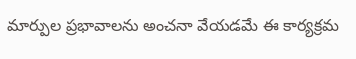మార్పుల ప్రభావాలను అంచనా వేయడమే ఈ కార్యక్రమ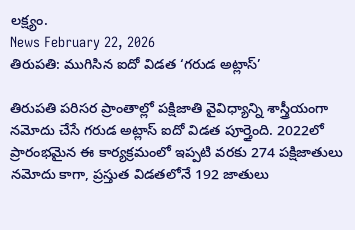లక్ష్యం.
News February 22, 2026
తిరుపతి: ముగిసిన ఐదో విడత ‘గరుడ అట్లాస్’

తిరుపతి పరిసర ప్రాంతాల్లో పక్షిజాతి వైవిధ్యాన్ని శాస్త్రీయంగా నమోదు చేసే గరుడ అట్లాస్ ఐదో విడత పూర్తైంది. 2022లో ప్రారంభమైన ఈ కార్యక్రమంలో ఇప్పటి వరకు 274 పక్షిజాతులు నమోదు కాగా, ప్రస్తుత విడతలోనే 192 జాతులు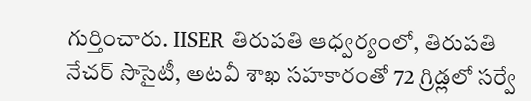గుర్తించారు. IISER తిరుపతి ఆధ్వర్యంలో, తిరుపతి నేచర్ సొసైటీ, అటవీ శాఖ సహకారంతో 72 గ్రిడ్లలో సర్వే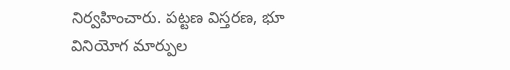నిర్వహించారు. పట్టణ విస్తరణ, భూ వినియోగ మార్పుల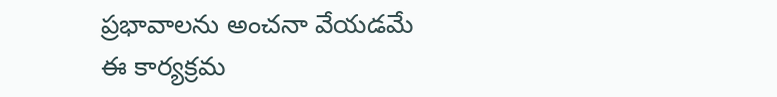ప్రభావాలను అంచనా వేయడమే ఈ కార్యక్రమ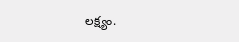లక్ష్యం.